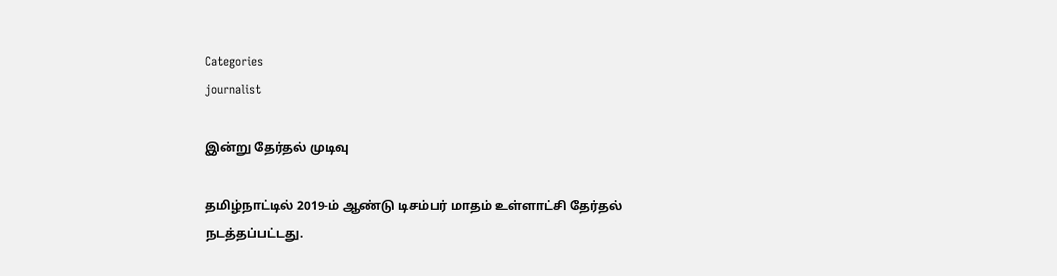Categories
journalist

இன்று தேர்தல் முடிவு

தமிழ்நாட்டில் 2019-ம் ஆண்டு டிசம்பர் மாதம் உள்ளாட்சி தேர்தல் நடத்தப்பட்டது.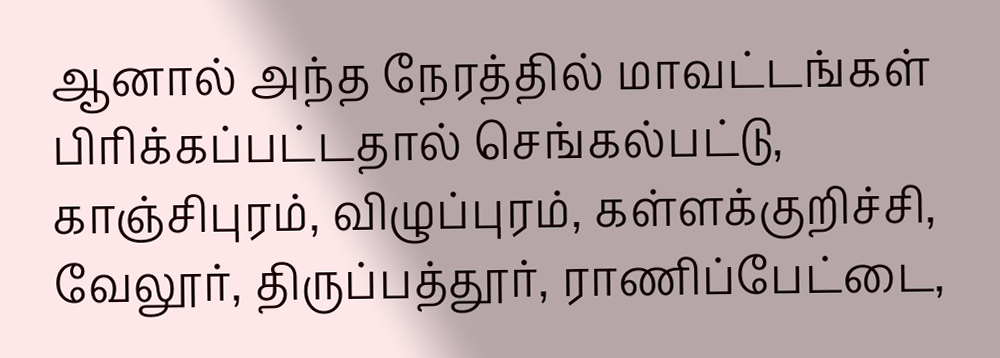ஆனால் அந்த நேரத்தில் மாவட்டங்கள் பிரிக்கப்பட்டதால் செங்கல்பட்டு, காஞ்சிபுரம், விழுப்புரம், கள்ளக்குறிச்சி, வேலூர், திருப்பத்தூர், ராணிப்பேட்டை,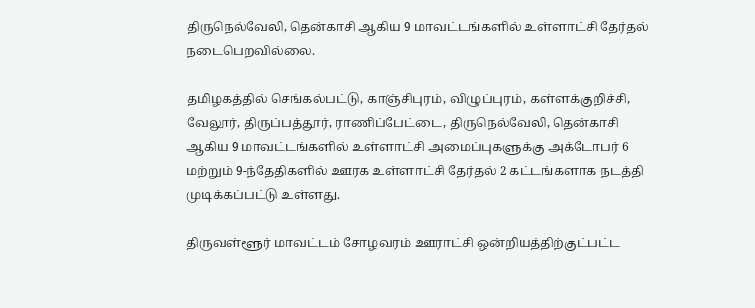திருநெல்வேலி, தென்காசி ஆகிய 9 மாவட்டங்களில் உள்ளாட்சி தேர்தல் நடைபெறவில்லை.

தமிழகத்தில் செங்கல்பட்டு, காஞ்சிபுரம், விழுப்புரம், கள்ளக்குறிச்சி, வேலூர், திருப்பத்தூர், ராணிப்பேட்டை, திருநெல்வேலி, தென்காசி ஆகிய 9 மாவட்டங்களில் உள்ளாட்சி அமைப்புகளுக்கு அக்டோபர் 6 மற்றும் 9-ந்தேதிகளில் ஊரக உள்ளாட்சி தேர்தல் 2 கட்டங்களாக நடத்தி முடிக்கப்பட்டு உள்ளது.

திருவள்ளூர் மாவட்டம் சோழவரம் ஊராட்சி ஒன்றியத்திற்குட்பட்ட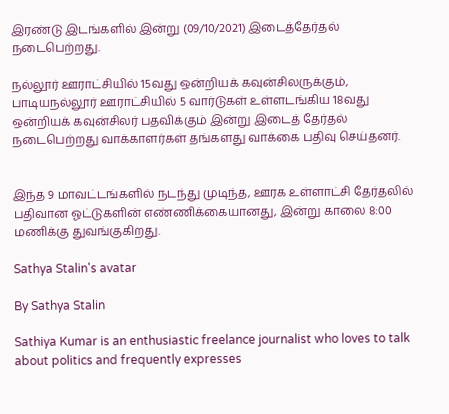இரண்டு இடங்களில் இன்று (09/10/2021) இடைத்தேர்தல் நடைபெற்றது.

நல்லூர் ஊராட்சியில் 15வது ஒன்றியக் கவுன்சிலருக்கும், பாடியநல்லூர் ஊராட்சியில் 5 வார்டுகள் உள்ளடங்கிய 18வது ஒன்றியக் கவுன்சிலர் பதவிக்கும் இன்று இடைத் தேர்தல் நடைபெற்றது வாக்காளர்கள் தங்களது வாக்கை பதிவு செய்தனர்.


இந்த 9 மாவட்டங்களில் நடந்து முடிந்த, ஊரக உள்ளாட்சி தேர்தலில் பதிவான ஓட்டுகளின் எண்ணிக்கையானது, இன்று காலை 8:00 மணிக்கு துவங்குகிறது.

Sathya Stalin's avatar

By Sathya Stalin

Sathiya Kumar is an enthusiastic freelance journalist who loves to talk about politics and frequently expresses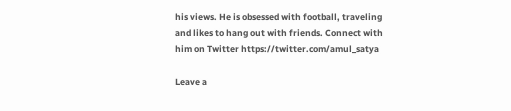his views. He is obsessed with football, traveling and likes to hang out with friends. Connect with him on Twitter https://twitter.com/amul_satya

Leave a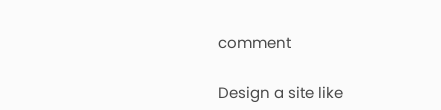comment

Design a site like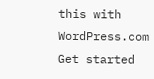this with WordPress.com
Get started